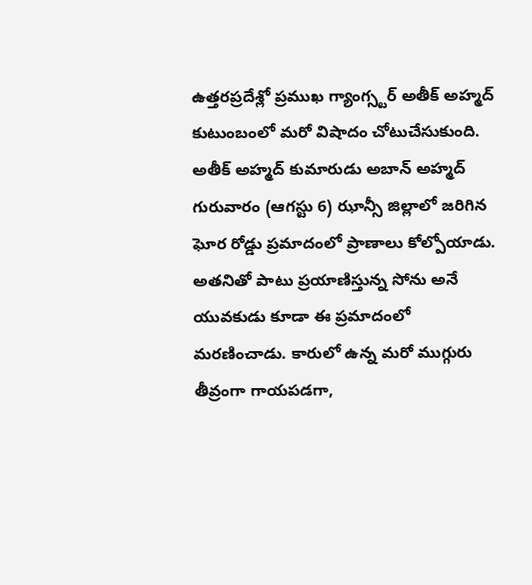ఉత్తరప్రదేశ్లో ప్రముఖ గ్యాంగ్స్టర్ అతీక్ అహ్మద్ కుటుంబంలో మరో విషాదం చోటుచేసుకుంది. అతీక్ అహ్మద్ కుమారుడు అబాన్ అహ్మద్ గురువారం (ఆగస్టు 6) ఝాన్సీ జిల్లాలో జరిగిన ఘోర రోడ్డు ప్రమాదంలో ప్రాణాలు కోల్పోయాడు. అతనితో పాటు ప్రయాణిస్తున్న సోను అనే యువకుడు కూడా ఈ ప్రమాదంలో మరణించాడు. కారులో ఉన్న మరో ముగ్గురు తీవ్రంగా గాయపడగా,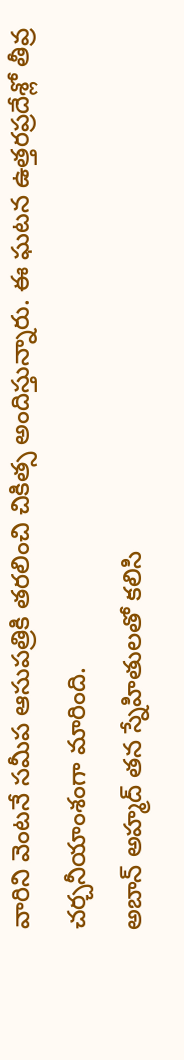వారిని వెంటనే సమీప ఆసుపత్రికి తరలించి చికిత్స అందిస్తున్నారు. ఈ ఘటన ఉత్తరప్రదేశ్లో తీవ్ర చర్చనీయాంశంగా మారింది.
అబాన్ అహ్మద్ తన స్నేహితులతో కలిసి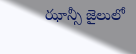ఝాన్సీ జైలులో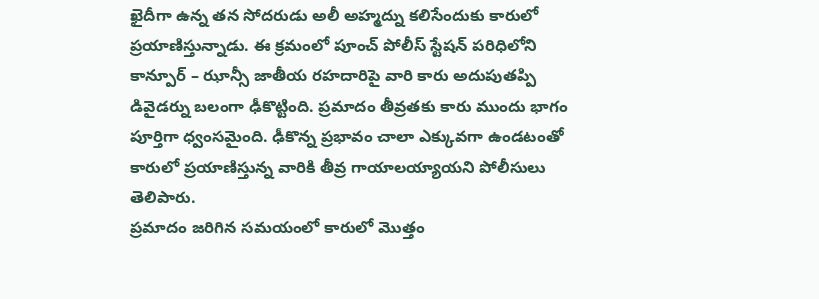ఖైదీగా ఉన్న తన సోదరుడు అలీ అహ్మద్ను కలిసేందుకు కారులో ప్రయాణిస్తున్నాడు. ఈ క్రమంలో పూంచ్ పోలీస్ స్టేషన్ పరిధిలోని కాన్పూర్ – ఝాన్సీ జాతీయ రహదారిపై వారి కారు అదుపుతప్పి డివైడర్ను బలంగా ఢీకొట్టింది. ప్రమాదం తీవ్రతకు కారు ముందు భాగం పూర్తిగా ధ్వంసమైంది. ఢీకొన్న ప్రభావం చాలా ఎక్కువగా ఉండటంతో కారులో ప్రయాణిస్తున్న వారికి తీవ్ర గాయాలయ్యాయని పోలీసులు తెలిపారు.
ప్రమాదం జరిగిన సమయంలో కారులో మొత్తం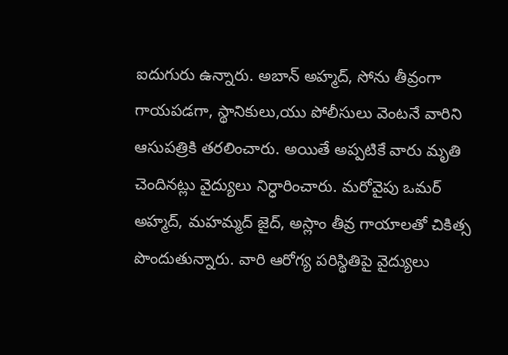ఐదుగురు ఉన్నారు. అబాన్ అహ్మద్, సోను తీవ్రంగా గాయపడగా, స్థానికులు,యు పోలీసులు వెంటనే వారిని ఆసుపత్రికి తరలించారు. అయితే అప్పటికే వారు మృతి చెందినట్లు వైద్యులు నిర్ధారించారు. మరోవైపు ఒమర్ అహ్మద్, మహమ్మద్ జైద్, అస్లాం తీవ్ర గాయాలతో చికిత్స పొందుతున్నారు. వారి ఆరోగ్య పరిస్థితిపై వైద్యులు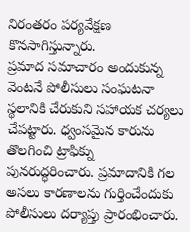నిరంతరం పర్యవేక్షణ కొనసాగిస్తున్నారు.
ప్రమాద సమాచారం అందుకున్న వెంటనే పోలీసులు సంఘటనా స్థలానికి చేరుకుని సహాయక చర్యలు చేపట్టారు. ధ్వంసమైన కారును తొలగించి ట్రాఫిక్ను పునరుద్ధరించారు. ప్రమాదానికి గల అసలు కారణాలను గుర్తించేందుకు పోలీసులు దర్యాప్తు ప్రారంభించారు.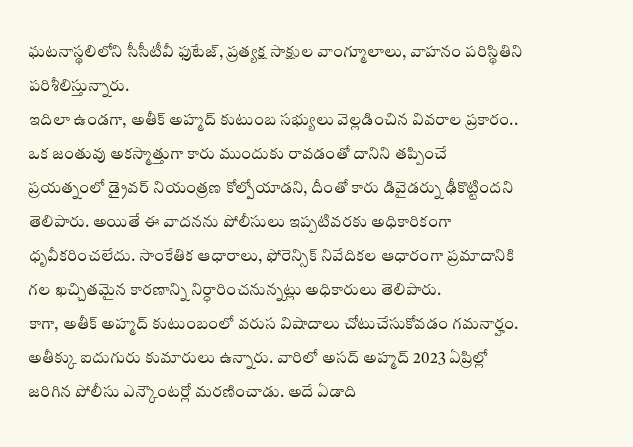ఘటనాస్థలిలోని సీసీటీవీ ఫుటేజ్, ప్రత్యక్ష సాక్షుల వాంగ్మూలాలు, వాహనం పరిస్థితిని పరిశీలిస్తున్నారు.
ఇదిలా ఉండగా, అతీక్ అహ్మద్ కుటుంబ సభ్యులు వెల్లడించిన వివరాల ప్రకారం.. ఒక జంతువు అకస్మాత్తుగా కారు ముందుకు రావడంతో దానిని తప్పించే ప్రయత్నంలో డ్రైవర్ నియంత్రణ కోల్పోయాడని, దీంతో కారు డివైడర్ను ఢీకొట్టిందని తెలిపారు. అయితే ఈ వాదనను పోలీసులు ఇప్పటివరకు అధికారికంగా ధృవీకరించలేదు. సాంకేతిక ఆధారాలు, ఫోరెన్సిక్ నివేదికల ఆధారంగా ప్రమాదానికి గల ఖచ్చితమైన కారణాన్ని నిర్ధారించనున్నట్లు అధికారులు తెలిపారు.
కాగా, అతీక్ అహ్మద్ కుటుంబంలో వరుస విషాదాలు చోటుచేసుకోవడం గమనార్హం. అతీక్కు ఐదుగురు కుమారులు ఉన్నారు. వారిలో అసద్ అహ్మద్ 2023 ఏప్రిల్లో జరిగిన పోలీసు ఎన్కౌంటర్లో మరణించాడు. అదే ఏడాది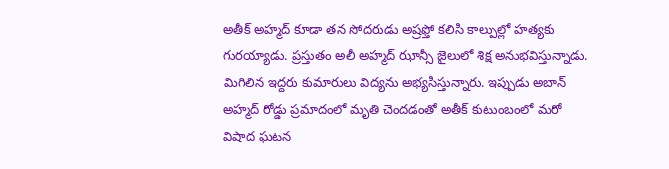అతీక్ అహ్మద్ కూడా తన సోదరుడు అష్రఫ్తో కలిసి కాల్పుల్లో హత్యకు గురయ్యాడు. ప్రస్తుతం అలీ అహ్మద్ ఝాన్సీ జైలులో శిక్ష అనుభవిస్తున్నాడు. మిగిలిన ఇద్దరు కుమారులు విద్యను అభ్యసిస్తున్నారు. ఇప్పుడు అబాన్ అహ్మద్ రోడ్డు ప్రమాదంలో మృతి చెందడంతో అతీక్ కుటుంబంలో మరో విషాద ఘటన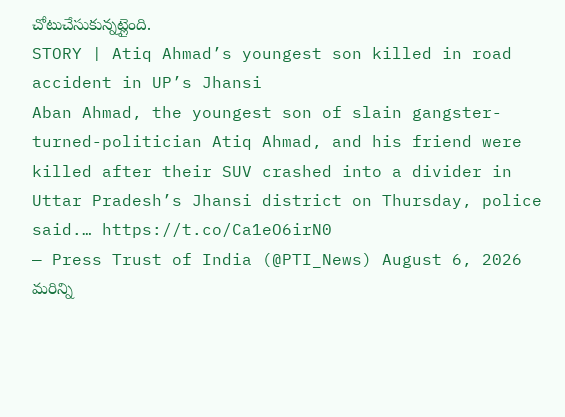చోటుచేసుకున్నట్లైంది.
STORY | Atiq Ahmad’s youngest son killed in road accident in UP’s Jhansi
Aban Ahmad, the youngest son of slain gangster-turned-politician Atiq Ahmad, and his friend were killed after their SUV crashed into a divider in Uttar Pradesh’s Jhansi district on Thursday, police said.… https://t.co/Ca1eO6irN0
— Press Trust of India (@PTI_News) August 6, 2026
మరిన్ని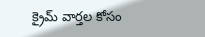క్రైమ్ వార్తల కోసం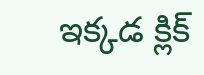ఇక్కడ క్లిక్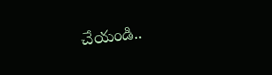చేయండి..